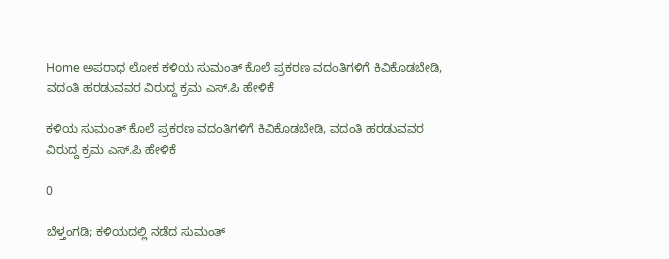Home ಅಪರಾಧ ಲೋಕ ಕಳಿಯ ಸುಮಂತ್ ಕೊಲೆ ಪ್ರಕರಣ ವದಂತಿಗಳಿಗೆ ಕಿವಿಕೊಡಬೇಡಿ, ವದಂತಿ ಹರಡುವವರ ವಿರುದ್ದ ಕ್ರಮ ಎಸ್.ಪಿ ಹೇಳಿಕೆ

ಕಳಿಯ ಸುಮಂತ್ ಕೊಲೆ ಪ್ರಕರಣ ವದಂತಿಗಳಿಗೆ ಕಿವಿಕೊಡಬೇಡಿ, ವದಂತಿ ಹರಡುವವರ ವಿರುದ್ದ ಕ್ರಮ ಎಸ್.ಪಿ ಹೇಳಿಕೆ

0

ಬೆಳ್ತಂಗಡಿ; ಕಳಿಯದಲ್ಲಿ ನಡೆದ ಸುಮಂತ್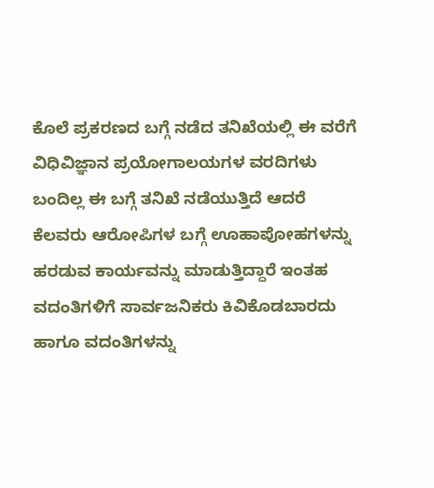ಕೊಲೆ ಪ್ರಕರಣದ ಬಗ್ಗೆ ನಡೆದ ತನಿಖೆಯಲ್ಲಿ ಈ ವರೆಗೆ ವಿಧಿವಿಜ್ಞಾನ ಪ್ರಯೋಗಾಲಯಗಳ ವರದಿಗಳು ಬಂದಿಲ್ಲ ಈ ಬಗ್ಗೆ ತನಿಖೆ ನಡೆಯುತ್ತಿದೆ ಆದರೆ ಕೆಲವರು ಆರೋಪಿಗಳ ಬಗ್ಗೆ ಊಹಾಪೋಹಗಳನ್ನು ಹರಡುವ ಕಾರ್ಯವನ್ನು ಮಾಡುತ್ತಿದ್ದಾರೆ ಇಂತಹ ವದಂತಿಗಳಿಗೆ ಸಾರ್ವಜನಿಕರು ಕಿವಿಕೊಡಬಾರದು ಹಾಗೂ ವದಂತಿಗಳನ್ನು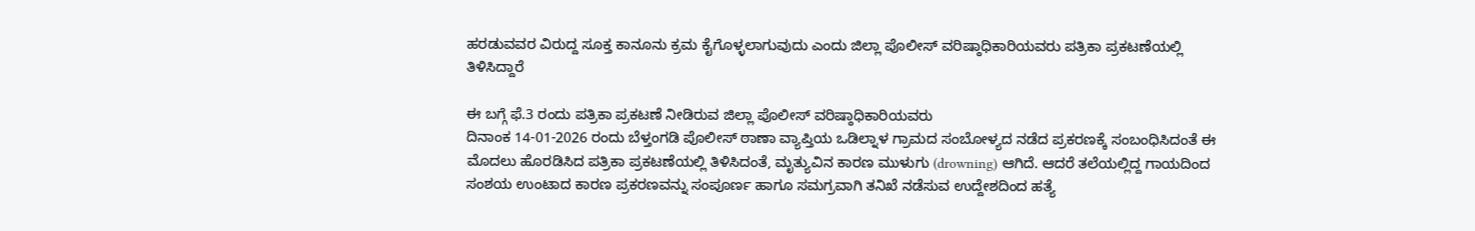ಹರಡುವವರ ವಿರುದ್ದ ಸೂಕ್ತ ಕಾನೂನು ಕ್ರಮ ಕೈಗೊಳ್ಳಲಾಗುವುದು ಎಂದು ಜಿಲ್ಲಾ ಪೊಲೀಸ್ ವರಿಷ್ಠಾಧಿಕಾರಿಯವರು ಪತ್ರಿಕಾ ಪ್ರಕಟಣೆಯಲ್ಲಿ ತಿಳಿಸಿದ್ದಾರೆ

ಈ ಬಗ್ಗೆ ಫೆ.3 ರಂದು ಪತ್ರಿಕಾ ಪ್ರಕಟಣೆ ನೀಡಿರುವ ಜಿಲ್ಲಾ ಪೊಲೀಸ್ ವರಿಷ್ಠಾಧಿಕಾರಿಯವರು
ದಿನಾಂಕ 14-01-2026 ರಂದು ಬೆಳ್ತಂಗಡಿ ಪೊಲೀಸ್ ಠಾಣಾ ವ್ಯಾಪ್ತಿಯ ಒಡಿಲ್ನಾಳ ಗ್ರಾಮದ ಸಂಬೋಳ್ಯದ ನಡೆದ ಪ್ರಕರಣಕ್ಕೆ ಸಂಬಂಧಿಸಿದಂತೆ ಈ ಮೊದಲು ಹೊರಡಿಸಿದ ಪತ್ರಿಕಾ ಪ್ರಕಟಣೆಯಲ್ಲಿ ತಿಳಿಸಿದಂತೆ, ಮೃತ್ಯುವಿನ ಕಾರಣ ಮುಳುಗು (drowning) ಆಗಿದೆ. ಆದರೆ ತಲೆಯಲ್ಲಿದ್ದ ಗಾಯದಿಂದ ಸಂಶಯ ಉಂಟಾದ ಕಾರಣ ಪ್ರಕರಣವನ್ನು ಸಂಪೂರ್ಣ ಹಾಗೂ ಸಮಗ್ರವಾಗಿ ತನಿಖೆ ನಡೆಸುವ ಉದ್ದೇಶದಿಂದ ಹತ್ಯೆ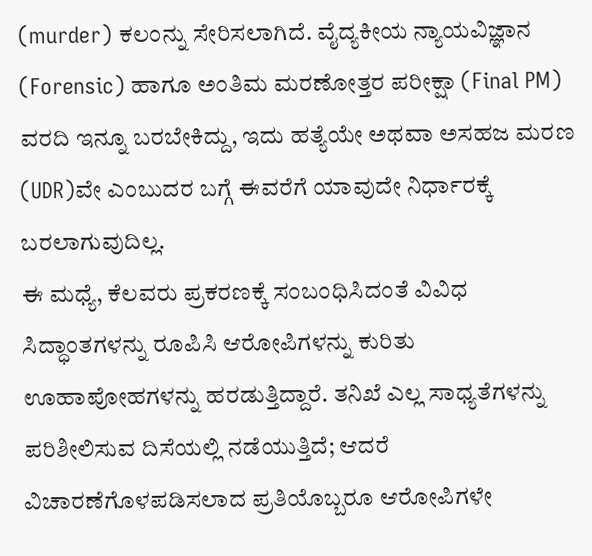(murder) ಕಲಂನ್ನು ಸೇರಿಸಲಾಗಿದೆ. ವೈದ್ಯಕೀಯ ನ್ಯಾಯವಿಜ್ಞಾನ (Forensic) ಹಾಗೂ ಅಂತಿಮ ಮರಣೋತ್ತರ ಪರೀಕ್ಷಾ (Final PM) ವರದಿ ಇನ್ನೂ ಬರಬೇಕಿದ್ದು, ಇದು ಹತ್ಯೆಯೇ ಅಥವಾ ಅಸಹಜ ಮರಣ (UDR)ವೇ ಎಂಬುದರ ಬಗ್ಗೆ ಈವರೆಗೆ ಯಾವುದೇ ನಿರ್ಧಾರಕ್ಕೆ ಬರಲಾಗುವುದಿಲ್ಲ.
ಈ ಮಧ್ಯೆ, ಕೆಲವರು ಪ್ರಕರಣಕ್ಕೆ ಸಂಬಂಧಿಸಿದಂತೆ ವಿವಿಧ ಸಿದ್ಧಾಂತಗಳನ್ನು ರೂಪಿಸಿ ಆರೋಪಿಗಳನ್ನು ಕುರಿತು ಊಹಾಪೋಹಗಳನ್ನು ಹರಡುತ್ತಿದ್ದಾರೆ. ತನಿಖೆ ಎಲ್ಲ ಸಾಧ್ಯತೆಗಳನ್ನು ಪರಿಶೀಲಿಸುವ ದಿಸೆಯಲ್ಲಿ ನಡೆಯುತ್ತಿದೆ; ಆದರೆ ವಿಚಾರಣೆಗೊಳಪಡಿಸಲಾದ ಪ್ರತಿಯೊಬ್ಬರೂ ಆರೋಪಿಗಳೇ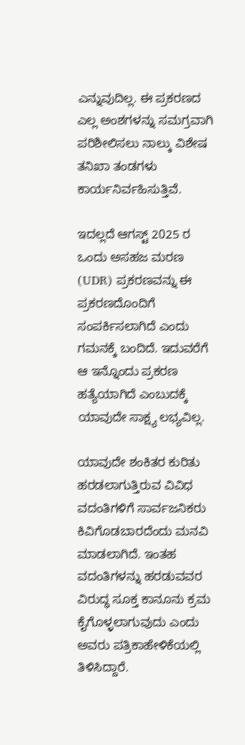ಎನ್ನುವುದಿಲ್ಲ. ಈ ಪ್ರಕರಣದ ಎಲ್ಲ ಅಂಶಗಳನ್ನು ಸಮಗ್ರವಾಗಿ ಪರಿಶೀಲಿಸಲು ನಾಲ್ಕು ವಿಶೇಷ ತನಿಖಾ ತಂಡಗಳು ಕಾರ್ಯನಿರ್ವಹಿಸುತ್ತಿವೆ.

ಇದಲ್ಲದೆ ಆಗಸ್ಟ್ 2025 ರ ಒಂದು ಅಸಹಜ ಮರಣ (UDR) ಪ್ರಕರಣವನ್ನು ಈ ಪ್ರಕರಣದೊಂದಿಗೆ ಸಂಪರ್ಕಿಸಲಾಗಿದೆ ಎಂದು ಗಮನಕ್ಕೆ ಬಂದಿದೆ. ಇದುವರೆಗೆ ಆ ಇನ್ನೊಂದು ಪ್ರಕರಣ ಹತ್ಯೆಯಾಗಿದೆ ಎಂಬುದಕ್ಕೆ ಯಾವುದೇ ಸಾಕ್ಷ್ಯ ಲಭ್ಯವಿಲ್ಲ.

ಯಾವುದೇ ಶಂಕಿತರ ಕುರಿತು ಹರಡಲಾಗುತ್ತಿರುವ ವಿವಿಧ ವದಂತಿಗಳಿಗೆ ಸಾರ್ವಜನಿಕರು ಕಿವಿಗೊಡಬಾರದೆಂದು ಮನವಿ ಮಾಡಲಾಗಿದೆ. ಇಂತಹ ವದಂತಿಗಳನ್ನು ಹರಡುವವರ ವಿರುದ್ಧ ಸೂಕ್ತ ಕಾನೂನು ಕ್ರಮ ಕೈಗೊಳ್ಳಲಾಗುವುದು ಎಂದು ಅವರು ಪತ್ರಿಕಾಹೇಳಿಕೆಯಲ್ಲಿ ತಿಳಿಸಿದ್ದಾರೆ.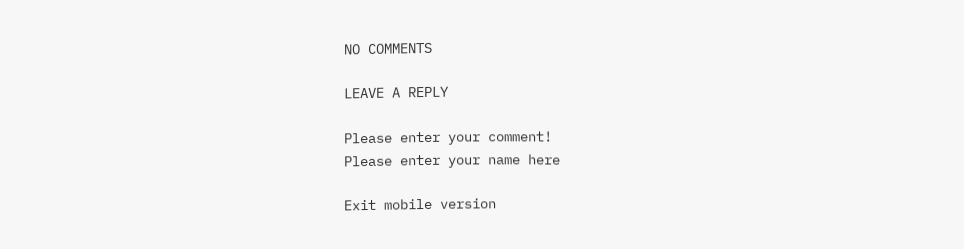NO COMMENTS

LEAVE A REPLY

Please enter your comment!
Please enter your name here

Exit mobile version